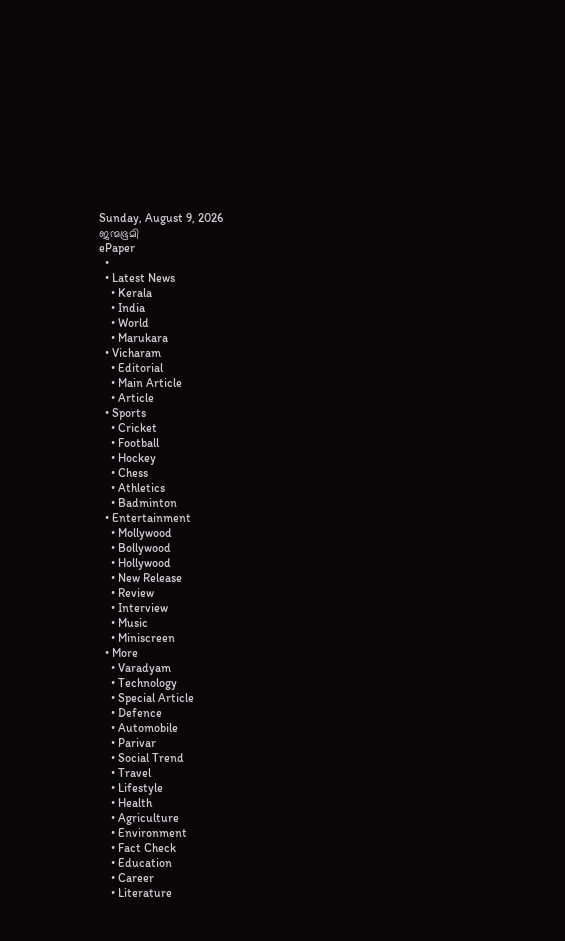Sunday, August 9, 2026
ജന്മഭൂമി
ePaper
  •
  • Latest News
    • Kerala
    • India
    • World
    • Marukara
  • Vicharam
    • Editorial
    • Main Article
    • Article
  • Sports
    • Cricket
    • Football
    • Hockey
    • Chess
    • Athletics
    • Badminton
  • Entertainment
    • Mollywood
    • Bollywood
    • Hollywood
    • New Release
    • Review
    • Interview
    • Music
    • Miniscreen
  • More
    • Varadyam
    • Technology
    • Special Article
    • Defence
    • Automobile
    • Parivar
    • Social Trend
    • Travel
    • Lifestyle
    • Health
    • Agriculture
    • Environment
    • Fact Check
    • Education
    • Career
    • Literature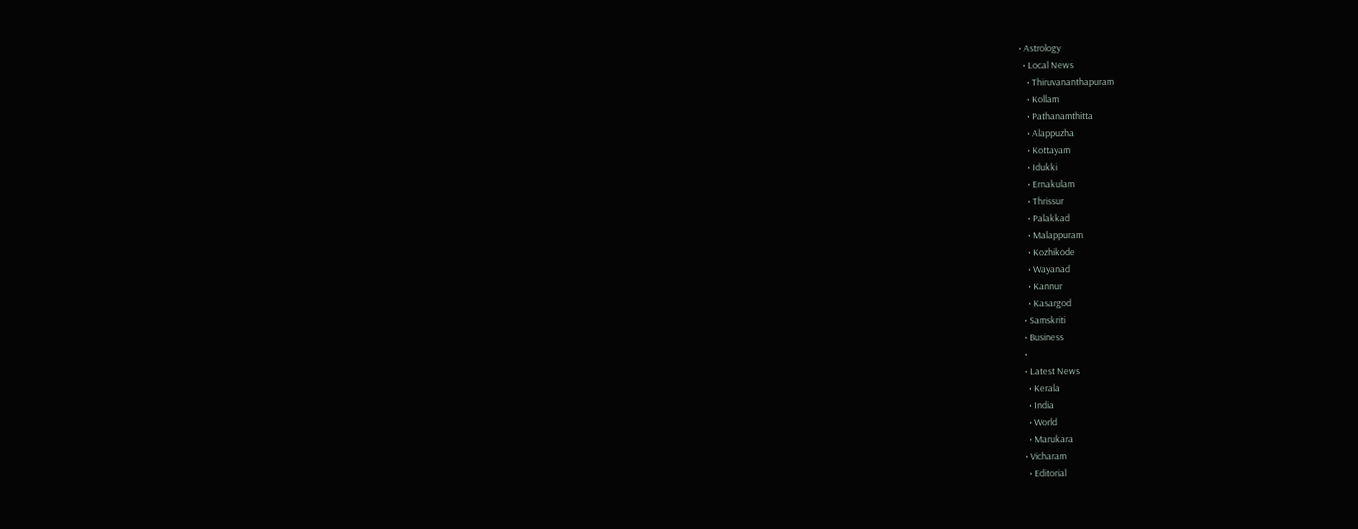• Astrology
  • Local News
    • Thiruvananthapuram
    • Kollam
    • Pathanamthitta
    • Alappuzha
    • Kottayam
    • Idukki
    • Ernakulam
    • Thrissur
    • Palakkad
    • Malappuram
    • Kozhikode
    • Wayanad
    • Kannur
    • Kasargod
  • Samskriti
  • Business
  •
  • Latest News
    • Kerala
    • India
    • World
    • Marukara
  • Vicharam
    • Editorial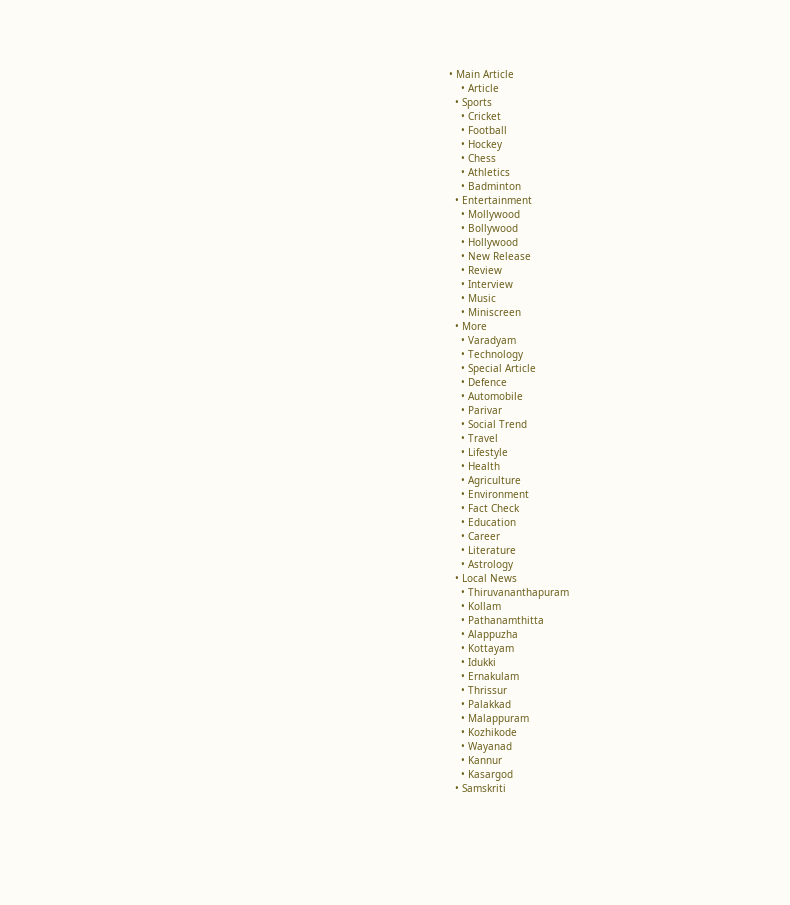• Main Article
    • Article
  • Sports
    • Cricket
    • Football
    • Hockey
    • Chess
    • Athletics
    • Badminton
  • Entertainment
    • Mollywood
    • Bollywood
    • Hollywood
    • New Release
    • Review
    • Interview
    • Music
    • Miniscreen
  • More
    • Varadyam
    • Technology
    • Special Article
    • Defence
    • Automobile
    • Parivar
    • Social Trend
    • Travel
    • Lifestyle
    • Health
    • Agriculture
    • Environment
    • Fact Check
    • Education
    • Career
    • Literature
    • Astrology
  • Local News
    • Thiruvananthapuram
    • Kollam
    • Pathanamthitta
    • Alappuzha
    • Kottayam
    • Idukki
    • Ernakulam
    • Thrissur
    • Palakkad
    • Malappuram
    • Kozhikode
    • Wayanad
    • Kannur
    • Kasargod
  • Samskriti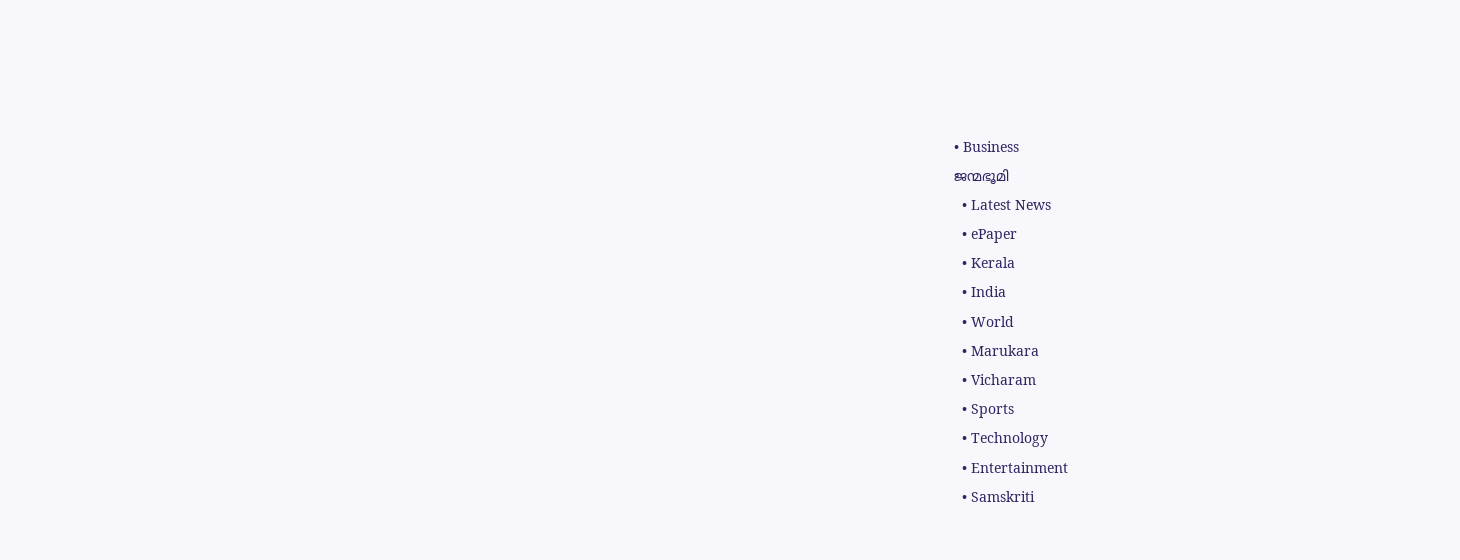• Business
ജന്മഭൂമി
  • Latest News
  • ePaper
  • Kerala
  • India
  • World
  • Marukara
  • Vicharam
  • Sports
  • Technology
  • Entertainment
  • Samskriti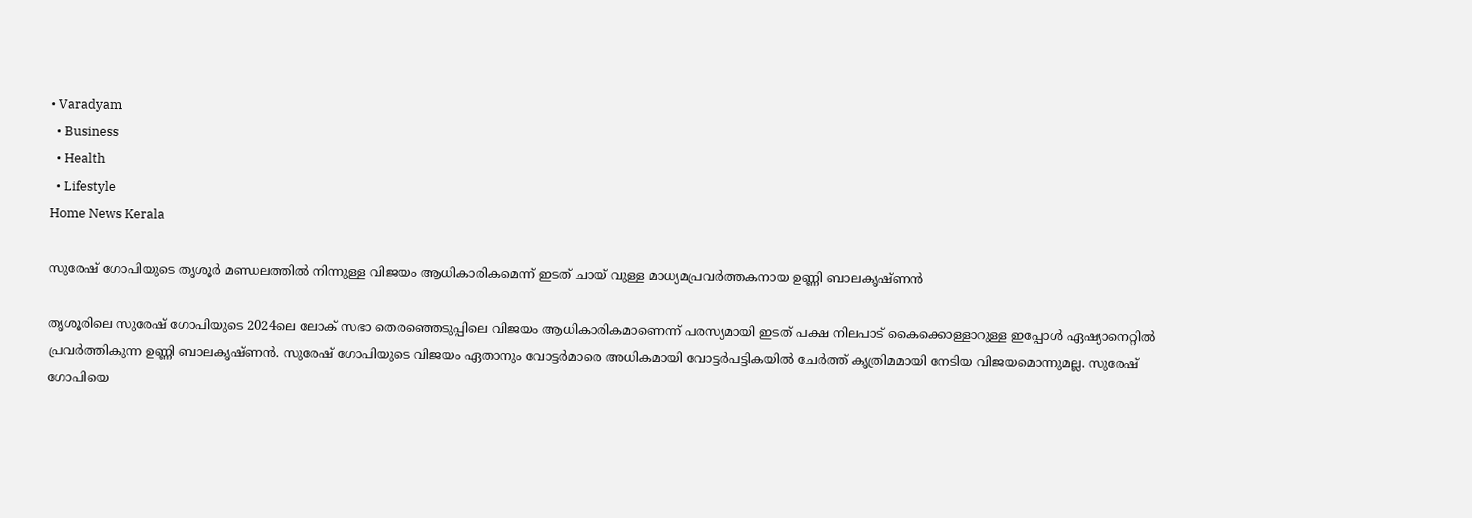• Varadyam
  • Business
  • Health
  • Lifestyle
Home News Kerala

സുരേഷ് ഗോപിയുടെ തൃശൂര്‍ മണ്ഡലത്തില്‍ നിന്നുള്ള വിജയം ആധികാരികമെന്ന് ഇടത് ചായ് വുള്ള മാധ്യമപ്രവര്‍ത്തകനായ ഉണ്ണി ബാലകൃഷ്ണന്‍

തൃശൂരിലെ സുരേഷ് ഗോപിയുടെ 2024ലെ ലോക് സഭാ തെരഞ്ഞെടുപ്പിലെ വിജയം ആധികാരികമാണെന്ന് പരസ്യമായി ഇടത് പക്ഷ നിലപാട് കൈക്കൊള്ളാറുള്ള ഇപ്പോള്‍ ഏഷ്യാന‍െറ്റില്‍ പ്രവര്‍ത്തികുന്ന ഉണ്ണി ബാലകൃഷ്ണന്‍. സുരേഷ് ഗോപിയുടെ വിജയം ഏതാനും വോട്ടര്‍മാരെ അധികമായി വോട്ടര്‍പട്ടികയില്‍ ചേര്‍ത്ത് കൃത്രിമമായി നേടിയ വിജയമൊന്നുമല്ല. സുരേഷ് ഗോപിയെ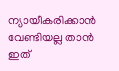ന്യായീകരിക്കാന്‍ വേണ്ടിയല്ല താന്‍ ഇത്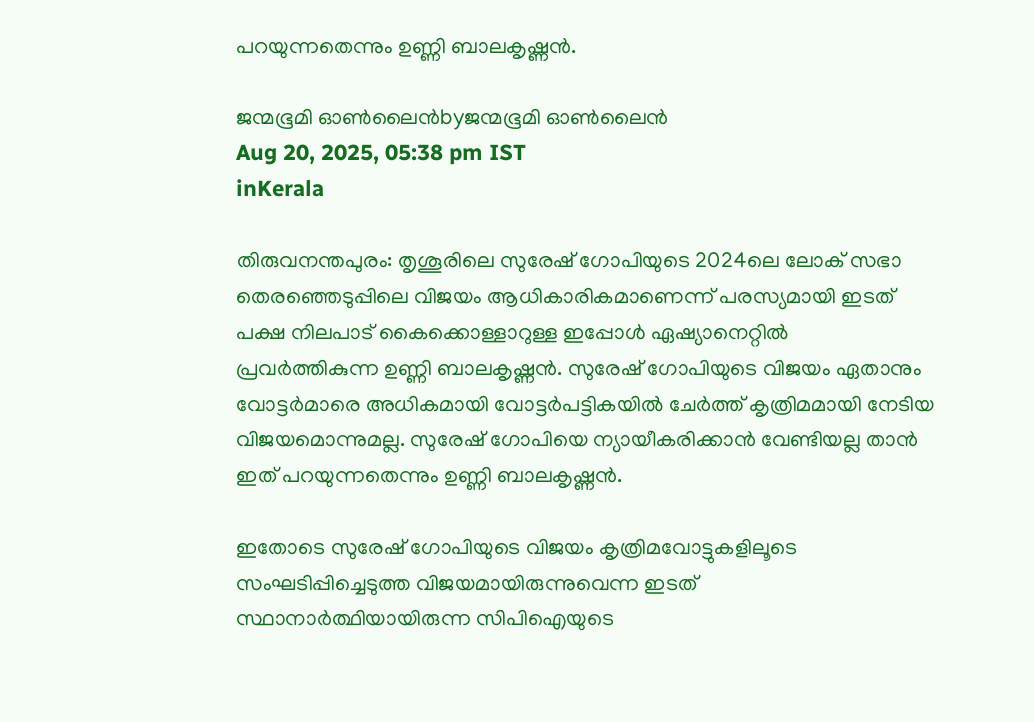പറയുന്നതെന്നും ഉണ്ണി ബാലകൃഷ്ണന്‍.

ജന്മഭൂമി ഓണ്‍ലൈന്‍byജന്മഭൂമി ഓണ്‍ലൈന്‍
Aug 20, 2025, 05:38 pm IST
inKerala

തിരുവനന്തപുരം: തൃശൂരിലെ സുരേഷ് ഗോപിയുടെ 2024ലെ ലോക് സഭാ തെരഞ്ഞെടുപ്പിലെ വിജയം ആധികാരികമാണെന്ന് പരസ്യമായി ഇടത് പക്ഷ നിലപാട് കൈക്കൊള്ളാറുള്ള ഇപ്പോള്‍ ഏഷ്യാന‍െറ്റില്‍ പ്രവര്‍ത്തികുന്ന ഉണ്ണി ബാലകൃഷ്ണന്‍. സുരേഷ് ഗോപിയുടെ വിജയം ഏതാനും വോട്ടര്‍മാരെ അധികമായി വോട്ടര്‍പട്ടികയില്‍ ചേര്‍ത്ത് കൃത്രിമമായി നേടിയ വിജയമൊന്നുമല്ല. സുരേഷ് ഗോപിയെ ന്യായീകരിക്കാന്‍ വേണ്ടിയല്ല താന്‍ ഇത് പറയുന്നതെന്നും ഉണ്ണി ബാലകൃഷ്ണന്‍.

ഇതോടെ സുരേഷ് ഗോപിയുടെ വിജയം കൃത്രിമവോട്ടുകളിലൂടെ സംഘടിപ്പിച്ചെടുത്ത വിജയമായിരുന്നുവെന്ന ഇടത് സ്ഥാനാര്‍ത്ഥിയായിരുന്ന സിപിഐയുടെ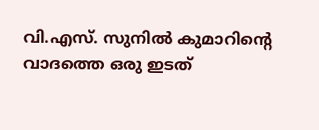വി.എസ്. സുനില്‍ കുമാറിന്റെ വാദത്തെ ഒരു ഇടത്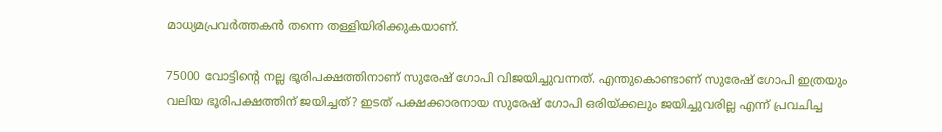മാധ്യമപ്രവര്‍ത്തകന്‍ തന്നെ തള്ളിയിരിക്കുകയാണ്.

75000 വോട്ടിന്റെ നല്ല ഭൂരിപക്ഷത്തിനാണ് സുരേഷ് ഗോപി വിജയിച്ചുവന്നത്. എന്തുകൊണ്ടാണ് സുരേഷ് ഗോപി ഇത്രയും വലിയ ഭൂരിപക്ഷത്തിന് ജയിച്ചത്? ഇടത് പക്ഷക്കാരനായ സുരേഷ് ഗോപി ഒരിയ്‌ക്കലും ജയിച്ചുവരില്ല എന്ന് പ്രവചിച്ച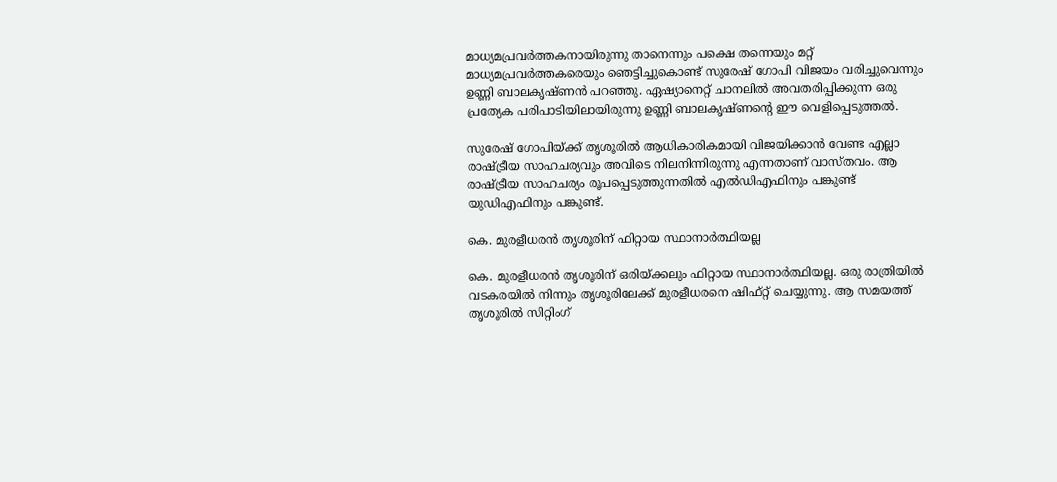മാധ്യമപ്രവര്‍ത്തകനായിരുന്നു താനെന്നും പക്ഷെ തന്നെയും മറ്റ് മാധ്യമപ്രവര്‍ത്തകരെയും ഞെട്ടിച്ചുകൊണ്ട് സുരേഷ് ഗോപി വിജയം വരിച്ചുവെന്നും ഉണ്ണി ബാലകൃഷ്ണന്‍ പറഞ്ഞു. ഏഷ്യാനെറ്റ് ചാനലില്‍ അവതരിപ്പിക്കുന്ന ഒരു പ്രത്യേക പരിപാടിയിലായിരുന്നു ഉണ്ണി ബാലകൃഷ്ണന്റെ ഈ വെളിപ്പെടുത്തല്‍.

സുരേഷ് ഗോപിയ്‌ക്ക് തൃശൂരില്‍ ആധികാരികമായി വിജയിക്കാന്‍ വേണ്ട എല്ലാ രാഷ്‌ട്രീയ സാഹചര്യവും അവിടെ നിലനിന്നിരുന്നു എന്നതാണ് വാസ്തവം. ആ രാഷ്‌ട്രീയ സാഹചര്യം രൂപപ്പെടുത്തുന്നതില്‍ എല്‍ഡിഎഫിനും പങ്കുണ്ട് യുഡിഎഫിനും പങ്കുണ്ട്.

കെ. മുരളീധരന്‍ തൃശൂരിന് ഫിറ്റായ സ്ഥാനാര്‍ത്ഥിയല്ല

കെ. മുരളീധരന്‍ തൃശൂരിന് ഒരിയ്‌ക്കലും ഫിറ്റായ സ്ഥാനാര്‍ത്ഥിയല്ല. ഒരു രാത്രിയില്‍ വടകരയില്‍ നിന്നും തൃശൂരിലേക്ക് മുരളീധരനെ ഷിഫ്റ്റ് ചെയ്യുന്നു. ആ സമയത്ത് തൃശൂരില്‍ സിറ്റിംഗ്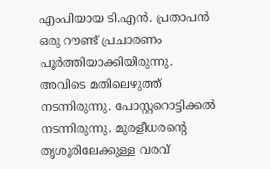എംപിയായ ടി.എന്‍. പ്രതാപന്‍ ഒരു റൗണ്ട് പ്രചാരണം പൂര്‍ത്തിയാക്കിയിരുന്നു. അവിടെ മതിലെഴുത്ത് നടന്നിരുന്നു. പോസ്റ്ററൊട്ടിക്കല്‍ നടന്നിരുന്നു. മുരളീധരന്റെ തൃശൂരിലേക്കുള്ള വരവ്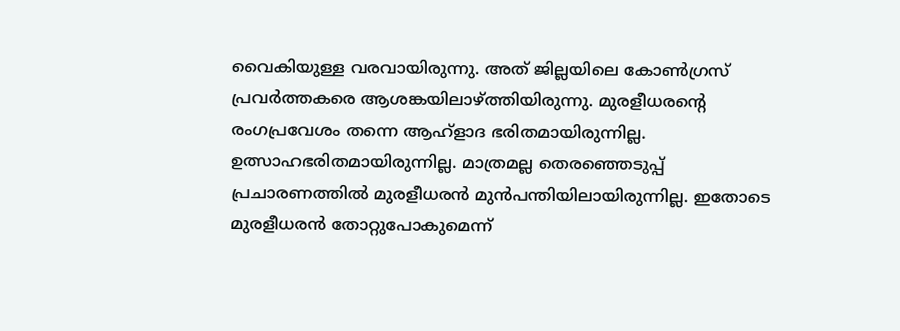വൈകിയുള്ള വരവായിരുന്നു. അത് ജില്ലയിലെ കോണ്‍ഗ്രസ് പ്രവര്‍ത്തകരെ ആശങ്കയിലാഴ്‌ത്തിയിരുന്നു. മുരളീധരന്റെ രംഗപ്രവേശം തന്നെ ആഹ്ളാദ ഭരിതമായിരുന്നില്ല. ഉത്സാഹഭരിതമായിരുന്നില്ല. മാത്രമല്ല തെരഞ്ഞെടുപ്പ് പ്രചാരണത്തില്‍ മുരളീധരന്‍ മുന്‍പന്തിയിലായിരുന്നില്ല. ഇതോടെ മുരളീധരന്‍ തോറ്റുപോകുമെന്ന്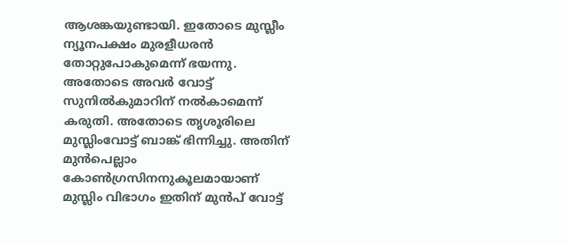ആശങ്കയുണ്ടായി. ഇതോടെ മുസ്ലീം ന്യൂനപക്ഷം മുരളീധരന്‍ തോറ്റുപോകുമെന്ന് ഭയന്നു. അതോടെ അവര്‍ വോട്ട് സുനില്‍കുമാറിന് നല്‍കാമെന്ന് കരുതി. അതോടെ തൃശൂരിലെ മുസ്ലിംവോട്ട് ബാങ്ക് ഭിന്നിച്ചു. അതിന് മുന്‍പെല്ലാം കോണ്‍ഗ്രസിനനുകൂലമായാണ് മുസ്ലിം വിഭാഗം ഇതിന് മുന്‍പ് വോട്ട്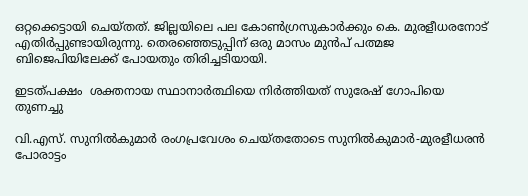ഒറ്റക്കെട്ടായി ചെയ്തത്. ജില്ലയിലെ പല കോണ്‍ഗ്രസുകാര്‍ക്കും കെ. മുരളീധരനോട് എതിര്‍പ്പുണ്ടായിരുന്നു. തെരഞ്ഞെടുപ്പിന് ഒരു മാസം മുന്‍പ് പത്മജ ബിജെപിയിലേക്ക് പോയതും തിരിച്ചടിയായി.

ഇടത്പക്ഷം  ശക്തനായ സ്ഥാനാര്‍ത്ഥിയെ നിര്‍ത്തിയത് സുരേഷ് ഗോപിയെ തുണച്ചു

വി.എസ്. സുനില്‍കുമാര്‍ രംഗപ്രവേശം ചെയ്തതോടെ സുനില്‍കുമാര്‍-മുരളീധരന്‍ പോരാട്ടം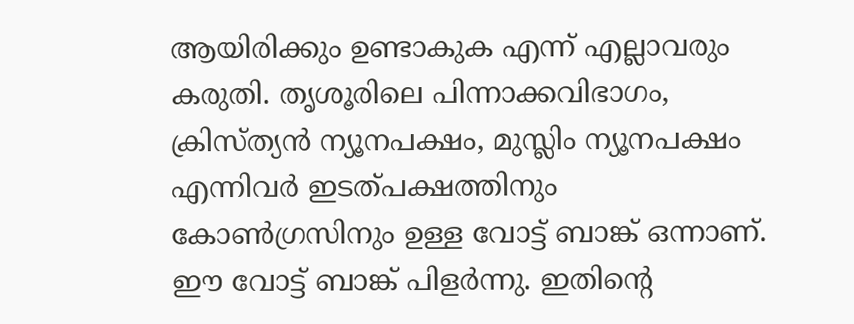ആയിരിക്കും ഉണ്ടാകുക എന്ന് എല്ലാവരും കരുതി. തൃശൂരിലെ പിന്നാക്കവിഭാഗം, ക്രിസ്ത്യന്‍ ന്യൂനപക്ഷം, മുസ്ലിം ന്യൂനപക്ഷം എന്നിവര്‍ ഇടത്പക്ഷത്തിനും കോണ്‍ഗ്രസിനും ഉള്ള വോട്ട് ബാങ്ക് ഒന്നാണ്. ഈ വോട്ട് ബാങ്ക് പിളര്‍ന്നു. ഇതിന്റെ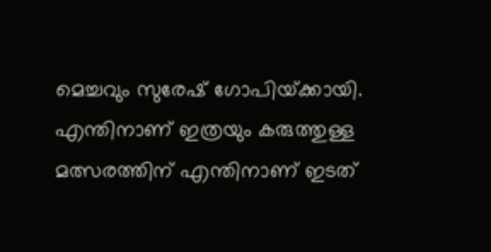മെച്ചവും സുരേഷ് ഗോപിയ്‌ക്കായി. എന്തിനാണ് ഇത്രയും കരുത്തുള്ള മത്സരത്തിന് എന്തിനാണ് ഇടത്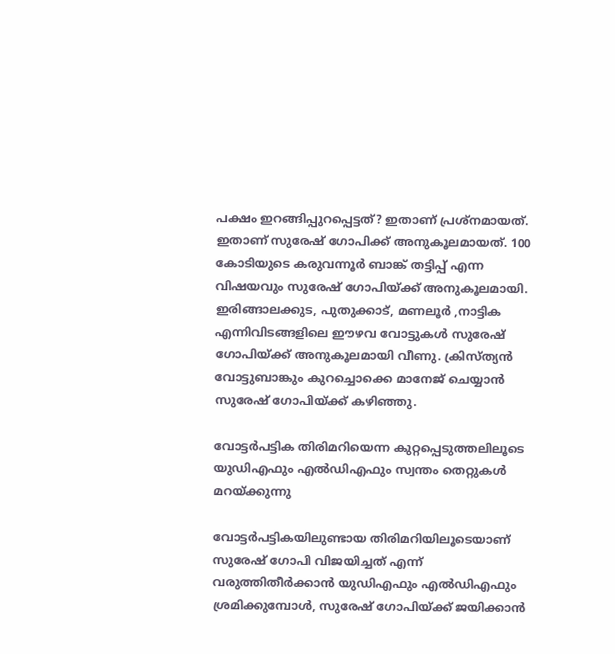പക്ഷം ഇറങ്ങിപ്പുറപ്പെട്ടത്? ഇതാണ് പ്രശ്നമായത്. ഇതാണ് സുരേഷ് ഗോപിക്ക് അനുകൂലമായത്. 100 കോടിയുടെ കരുവന്നൂര്‍ ബാങ്ക് തട്ടിപ്പ് എന്ന വിഷയവും സുരേഷ് ഗോപിയ്‌ക്ക് അനുകൂലമായി. ഇരിങ്ങാലക്കുട, പുതുക്കാട്, മണലൂര്‍ ,നാട്ടിക എന്നിവിടങ്ങളിലെ ഈഴവ വോട്ടുകള്‍ സുരേഷ് ഗോപിയ്‌ക്ക് അനുകൂലമായി വീണു. ക്രിസ്ത്യന്‍ വോട്ടുബാങ്കും കുറച്ചൊക്കെ മാനേജ് ചെയ്യാന്‍ സുരേഷ് ഗോപിയ്‌ക്ക് കഴിഞ്ഞു.

വോട്ടര്‍പട്ടിക തിരിമറിയെന്ന കുറ്റപ്പെടുത്തലിലൂടെ യുഡിഎഫും എല്‍ഡിഎഫും സ്വന്തം തെറ്റുകള്‍ മറയ്‌ക്കുന്നു

വോട്ടര്‍പട്ടികയിലുണ്ടായ തിരിമറിയിലൂടെയാണ് സുരേഷ് ഗോപി വിജയിച്ചത് എന്ന് വരുത്തിതീര്‍ക്കാന്‍ യുഡിഎഫും എല്‍ഡിഎഫും ശ്രമിക്കുമ്പോള്‍, സുരേഷ് ഗോപിയ്‌ക്ക് ജയിക്കാന്‍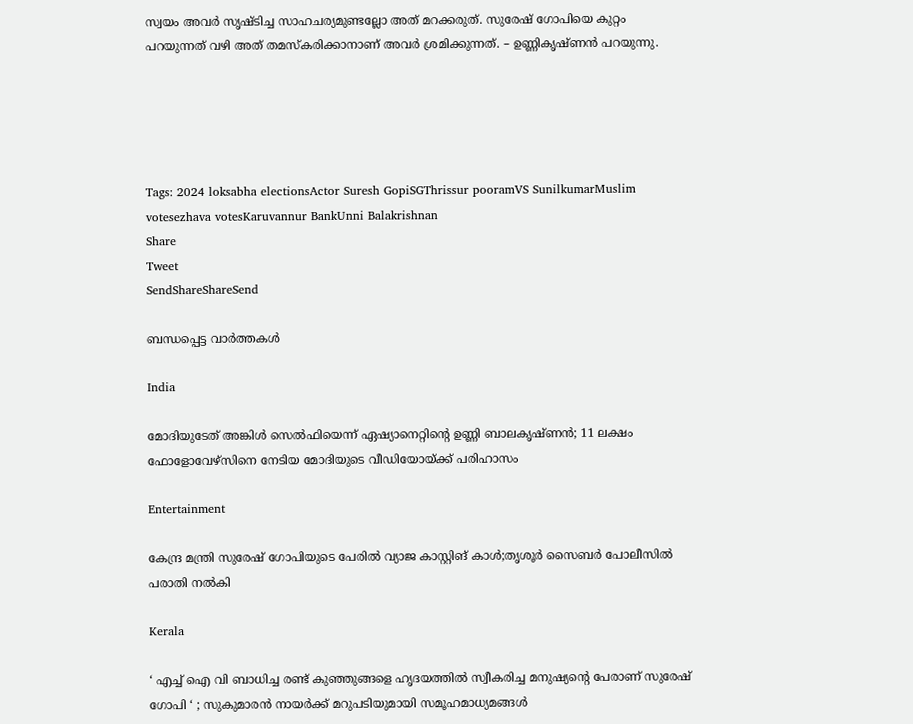സ്വയം അവര്‍ സൃഷ്ടിച്ച സാഹചര്യമുണ്ടല്ലോ അത് മറക്കരുത്. സുരേഷ് ഗോപിയെ കുറ്റം പറയുന്നത് വഴി അത് തമസ്കരിക്കാനാണ് അവര്‍ ശ്രമിക്കുന്നത്. – ഉണ്ണികൃഷ്ണന്‍ പറയുന്നു.





Tags: 2024 loksabha electionsActor Suresh GopiSGThrissur pooramVS SunilkumarMuslim votesezhava votesKaruvannur BankUnni Balakrishnan
Share
Tweet
SendShareShareSend

ബന്ധപ്പെട്ട വാര്‍ത്തകള്‍

India

മോദിയുടേത് അങ്കിള്‍ സെല്‍ഫിയെന്ന് ഏഷ്യാനെറ്റിന്റെ ഉണ്ണി ബാലകൃഷ്ണന്‍; 11 ലക്ഷം ഫോളോവേഴ്സിനെ നേടിയ മോദിയുടെ വീഡിയോയ്‌ക്ക് പരിഹാസം

Entertainment

കേന്ദ്ര മന്ത്രി സുരേഷ് ഗോപിയുടെ പേരില്‍ വ്യാജ കാസ്റ്റിങ് കാള്‍;തൃശൂര്‍ സൈബര്‍ പോലീസില്‍ പരാതി നല്‍കി

Kerala

‘ എച്ച് ഐ വി ബാധിച്ച രണ്ട് കുഞ്ഞുങ്ങളെ ഹൃദയത്തിൽ സ്വീകരിച്ച മനുഷ്യന്റെ പേരാണ് സുരേഷ് ഗോപി ‘ ; സുകുമാരൻ നായർക്ക് മറുപടിയുമായി സമൂഹമാധ്യമങ്ങൾ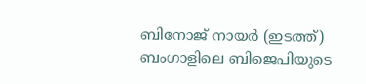ബിനോജ് നായര്‍ (ഇടത്ത്) ബംഗാളിലെ‍ ബിജെപിയുടെ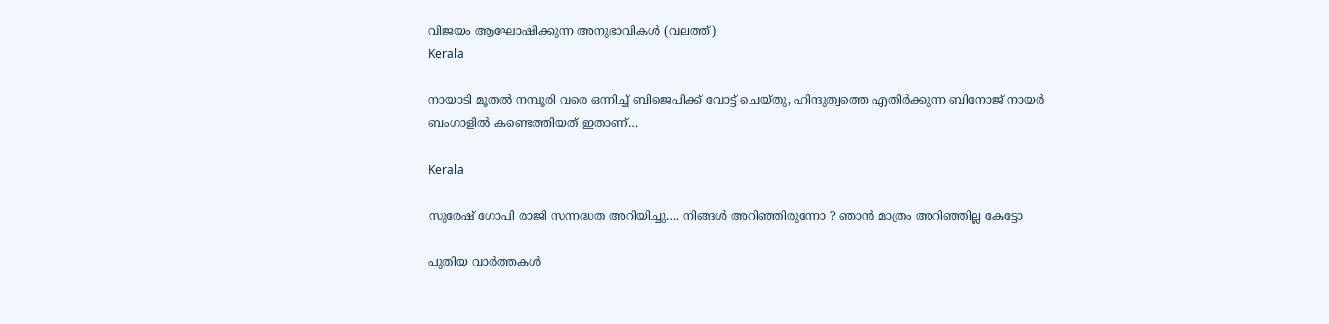വിജയം ആഘോഷിക്കുന്ന അനുഭാവികള്‍ (വലത്ത്)
Kerala

നായാടി മൂതല്‍ നമ്പൂരി വരെ ഒന്നിച്ച് ബിജെപിക്ക് വോട്ട് ചെയ്തു, ഹിന്ദുത്വത്തെ എതിര്‍ക്കുന്ന ബിനോജ് നായര്‍ ബംഗാളില്‍ കണ്ടെത്തിയത് ഇതാണ്…

Kerala

സുരേഷ് ഗോപി രാജി സന്നദ്ധത അറിയിച്ചു…. നിങ്ങള്‍ അറിഞ്ഞിരുന്നോ ? ഞാന്‍ മാത്രം അറിഞ്ഞില്ല കേട്ടോ

പുതിയ വാര്‍ത്തകള്‍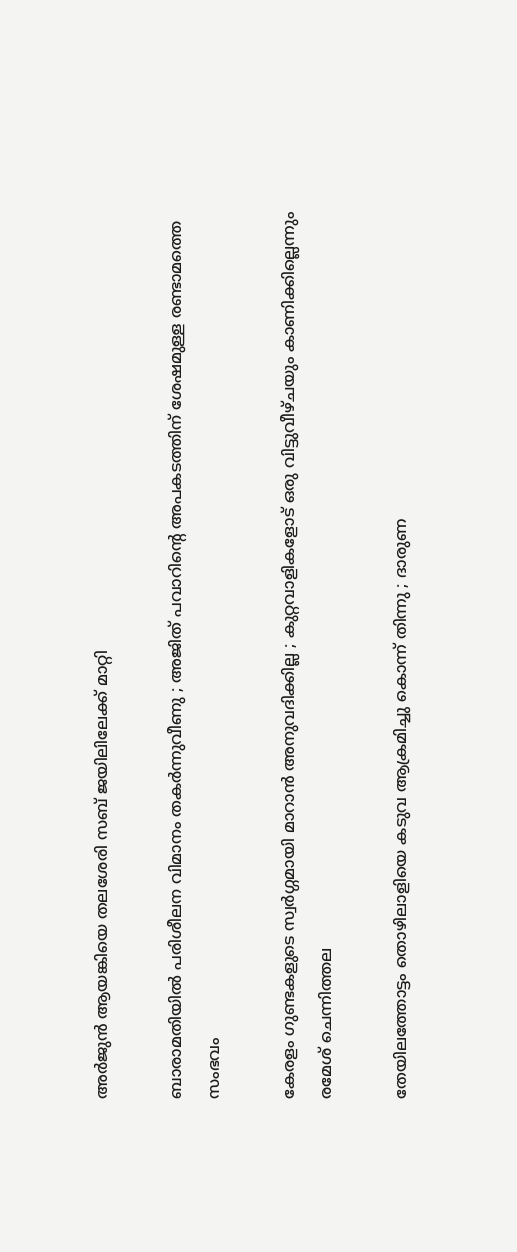അര്‍ജുന്‍ ആയങ്കിയെ തലശേരി സബ് ജയിലിലേക്ക് മാറ്റി

ബാരാമതിയിൽ പരിശീലന വിമാനം തകർന്നുവീണു ; അജിത് പവാറിന്റെ അപകടത്തിന് ശേഷമുള്ള രണ്ടാമത്തെ സംഭവം

കേരളം ഗുണ്ടകളുടെ സ്വർഗ്ഗമായി മാറാൻ അനുവദിക്കില്ല ; കുറ്റവാളികളോട് ഒരു വിട്ടുവീഴ്ചയും കാണിക്കില്ലെന്നും രമേശ് ചെന്നിത്തല

തേയിലത്തോട്ടം തൊഴിലാളിയെ കടുവ ആക്രമിച്ചു കൊന്ന് തിന്നു ; ദാരുണ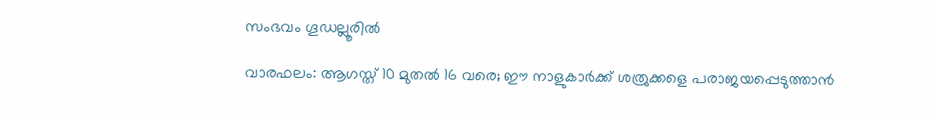സംഭവം ഗൂഡല്ലൂരില്‍

വാരഫലം: ആഗസ്ത് 10 മുതല്‍ 16 വരെ; ഈ നാളുകാര്‍ക്ക് ശത്രുക്കളെ പരാജയപ്പെടുത്താന്‍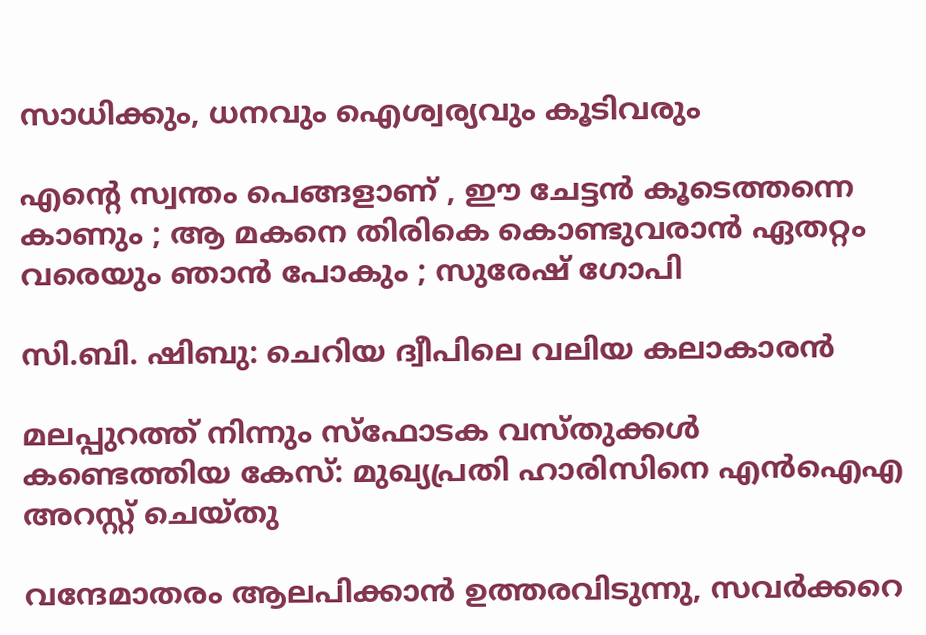സാധിക്കും, ധനവും ഐശ്വര്യവും കൂടിവരും

എന്റെ സ്വന്തം പെങ്ങളാണ് , ഈ ചേട്ടൻ കൂടെത്തന്നെ കാണും ; ആ മകനെ തിരികെ കൊണ്ടുവരാൻ ഏതറ്റം വരെയും ഞാൻ പോകും ; സുരേഷ് ഗോപി

സി.ബി. ഷിബു: ചെറിയ ദ്വീപിലെ വലിയ കലാകാരന്‍

മലപ്പുറത്ത് നിന്നും സ്‌ഫോടക വസ്തുക്കള്‍ കണ്ടെത്തിയ കേസ്: മുഖ്യപ്രതി ഹാരിസിനെ എന്‍ഐഎ അറസ്റ്റ് ചെയ്തു

വന്ദേമാതരം ആലപിക്കാൻ ഉത്തരവിടുന്നു, സവർക്കറെ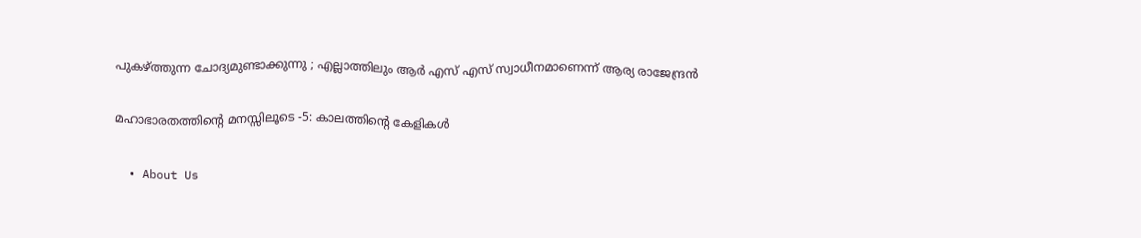പുകഴ്‌ത്തുന്ന ചോദ്യമുണ്ടാക്കുന്നു ; എല്ലാത്തിലും ആർ എസ് എസ് സ്വാധീനമാണെന്ന് ആര്യ രാജേന്ദ്രൻ

മഹാഭാരതത്തിന്റെ മനസ്സിലൂടെ -5: കാലത്തിന്റെ കേളികള്‍

  • About Us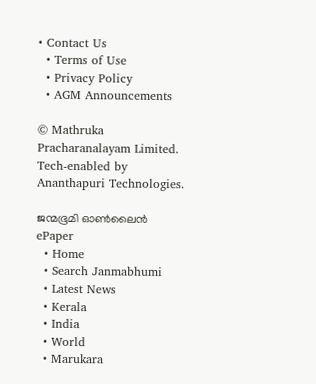• Contact Us
  • Terms of Use
  • Privacy Policy
  • AGM Announcements

© Mathruka Pracharanalayam Limited.
Tech-enabled by Ananthapuri Technologies.

ജന്മഭൂമി ഓണ്‍ലൈന്‍
ePaper
  • Home
  • Search Janmabhumi
  • Latest News
  • Kerala
  • India
  • World
  • Marukara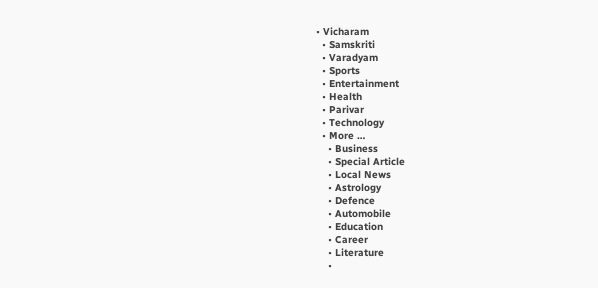• Vicharam
  • Samskriti
  • Varadyam
  • Sports
  • Entertainment
  • Health
  • Parivar
  • Technology
  • More …
    • Business
    • Special Article
    • Local News
    • Astrology
    • Defence
    • Automobile
    • Education
    • Career
    • Literature
    •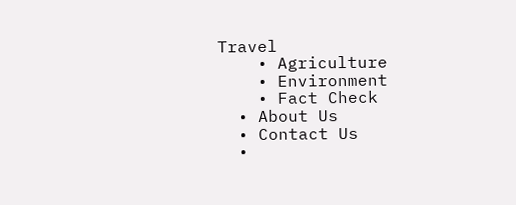Travel
    • Agriculture
    • Environment
    • Fact Check
  • About Us
  • Contact Us
  •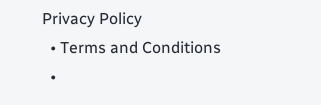Privacy Policy
  • Terms and Conditions
  •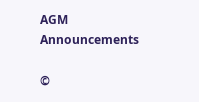AGM Announcements

©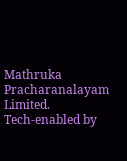Mathruka Pracharanalayam Limited.
Tech-enabled by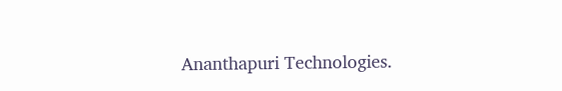Ananthapuri Technologies.